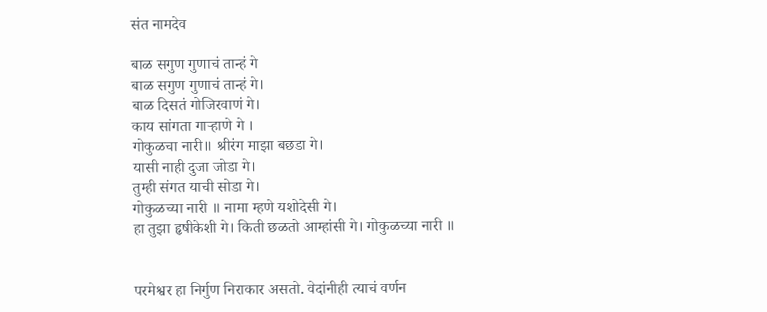संत नामदेव

बाळ सगुण गुणाचं तान्हं गे
बाळ सगुण गुणाचं तान्हं गे।
बाळ दिसतं गोजिरवाणं गे।
काय सांगता गाऱ्हाणे गे ।
गोकुळचा नारी॥ श्रीरंग माझा बछडा गे।
यासी नाही दुजा जोडा गे।
तुम्ही संगत याची सोडा गे।
गोकुळच्या नारी ॥ नामा म्हणे यशोदेसी गे।
हा तुझा हृषीकेशी गे। किती छळतो आम्हांसी गे। गोकुळच्या नारी ॥


परमेश्वर हा निर्गुण निराकार असतो. वेदांनीही त्याचं वर्णन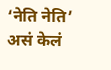‘नेति नेति’ असं केलं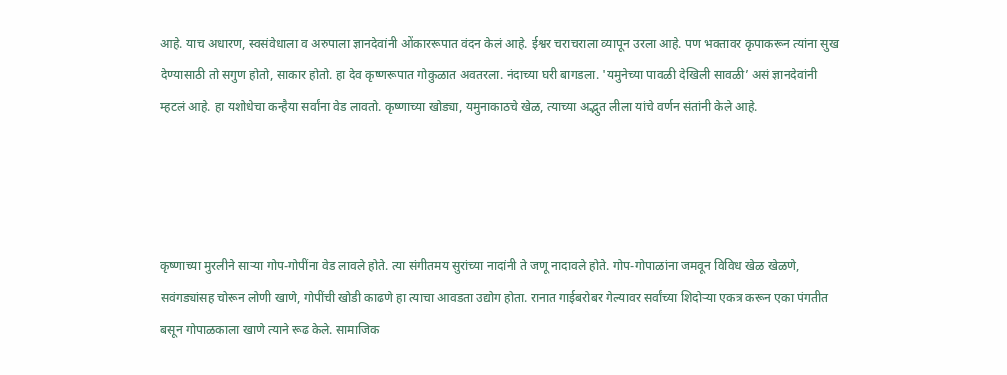आहे. याच अधारण, स्वसंवेधाला व अरुपाला ज्ञानदेवांनी ओंकाररूपात वंदन केलं आहे. ईश्वर चराचराला व्यापून उरला आहे. पण भक्तावर कृपाकरून त्यांना सुख देण्यासाठी तो सगुण होतो, साकार होतो. हा देव कृष्णरूपात गोकुळात अवतरला. नंदाच्या घरी बागडला. 'यमुनेच्या पावळी देखिली सावळी’ असं ज्ञानदेवांनी म्हटलं आहे. हा यशोधेचा कन्हैया सर्वांना वेड लावतो. कृष्णाच्या खोड्या, यमुनाकाठचे खेळ, त्याच्या अद्भुत लीला यांचे वर्णन संतांनी केले आहे.




कृष्णाच्या मुरलीने साऱ्या गोप-गोपींना वेड लावले होते. त्या संगीतमय सुरांच्या नादांनी ते जणू नादावले होते. गोप-गोपाळांना जमवून विविध खेळ खेळणे, सवंगड्यांसह चोरून लोणी खाणे, गोपींची खोडी काढणे हा त्याचा आवडता उद्योग होता. रानात गाईबरोबर गेल्यावर सर्वांच्या शिदोऱ्या एकत्र करून एका पंगतीत बसून गोपाळकाला खाणे त्याने रूढ केले. सामाजिक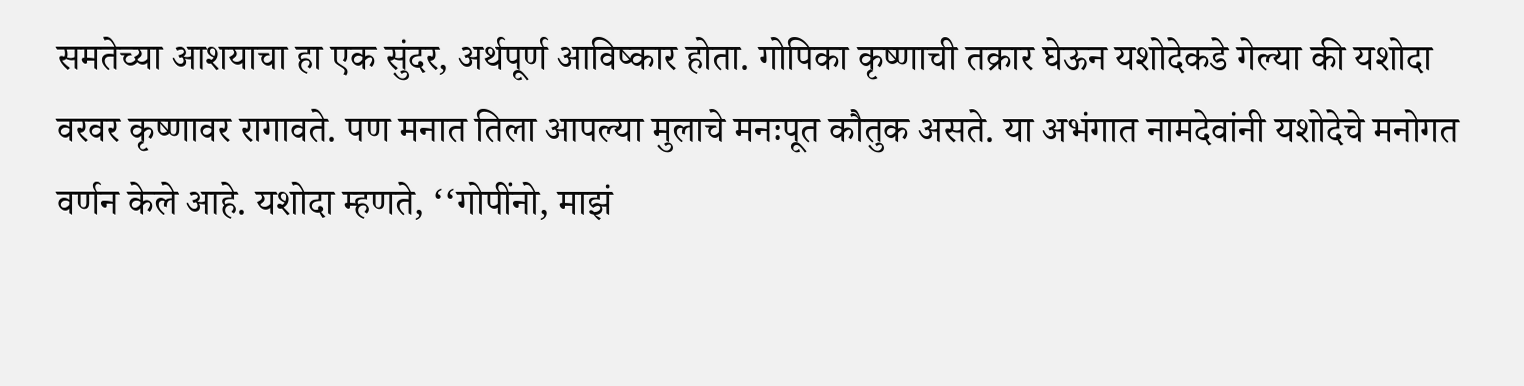समतेच्या आशयाचा हा एक सुंदर, अर्थपूर्ण आविष्कार होता. गोपिका कृष्णाची तक्रार घेऊन यशोदेकडे गेल्या की यशोदा वरवर कृष्णावर रागावते. पण मनात तिला आपल्या मुलाचे मनःपूत कौतुक असते. या अभंगात नामदेवांनी यशोदेचे मनोगत वर्णन केले आहे. यशोदा म्हणते, ‘‘गोपींनो, माझं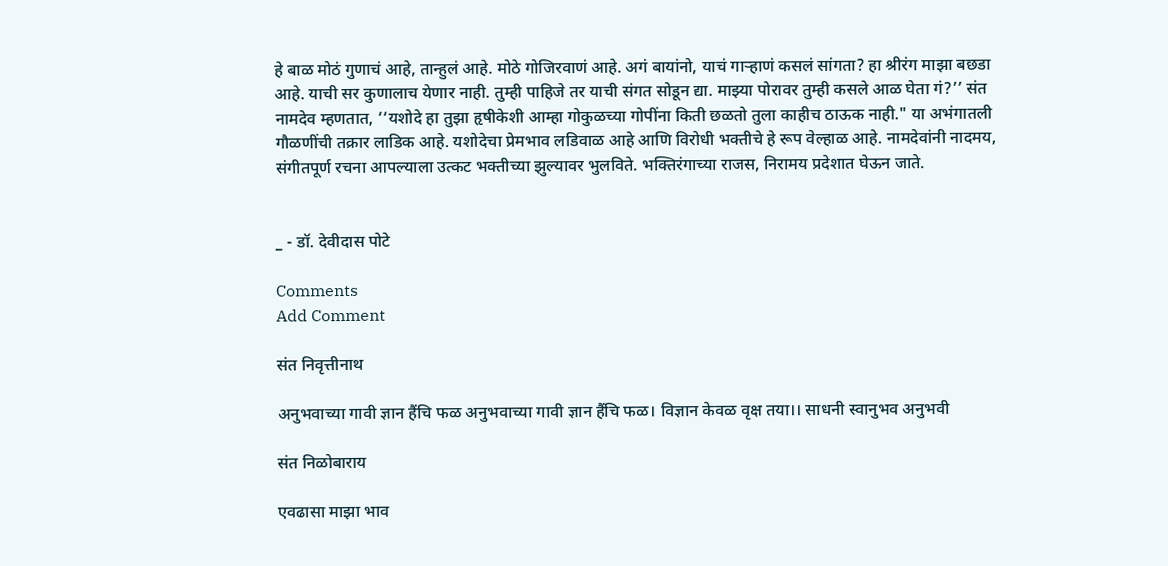हे बाळ मोठं गुणाचं आहे, तान्हुलं आहे. मोठे गोजिरवाणं आहे. अगं बायांनो, याचं गाऱ्हाणं कसलं सांगता? हा श्रीरंग माझा बछडा आहे. याची सर कुणालाच येणार नाही. तुम्ही पाहिजे तर याची संगत सोडून द्या. माझ्या पोरावर तुम्ही कसले आळ घेता गं?’’ संत नामदेव म्हणतात, ‘‘यशोदे हा तुझा हृषीकेशी आम्हा गोकुळच्या गोपींना किती छळतो तुला काहीच ठाऊक नाही." या अभंगातली गौळणींची तक्रार लाडिक आहे. यशोदेचा प्रेमभाव लडिवाळ आहे आणि विरोधी भक्तीचे हे रूप वेल्हाळ आहे. नामदेवांनी नादमय, संगीतपूर्ण रचना आपल्याला उत्कट भक्तीच्या झुल्यावर भुलविते. भक्तिरंगाच्या राजस, निरामय प्रदेशात घेऊन जाते.


_ - डॉ. देवीदास पोटे

Comments
Add Comment

संत निवृत्तीनाथ

अनुभवाच्या गावी ज्ञान हैंचि फळ अनुभवाच्या गावी ज्ञान हैंचि फळ। विज्ञान केवळ वृक्ष तया।। साधनी स्वानुभव अनुभवी

संत निळोबाराय

एवढासा माझा भाव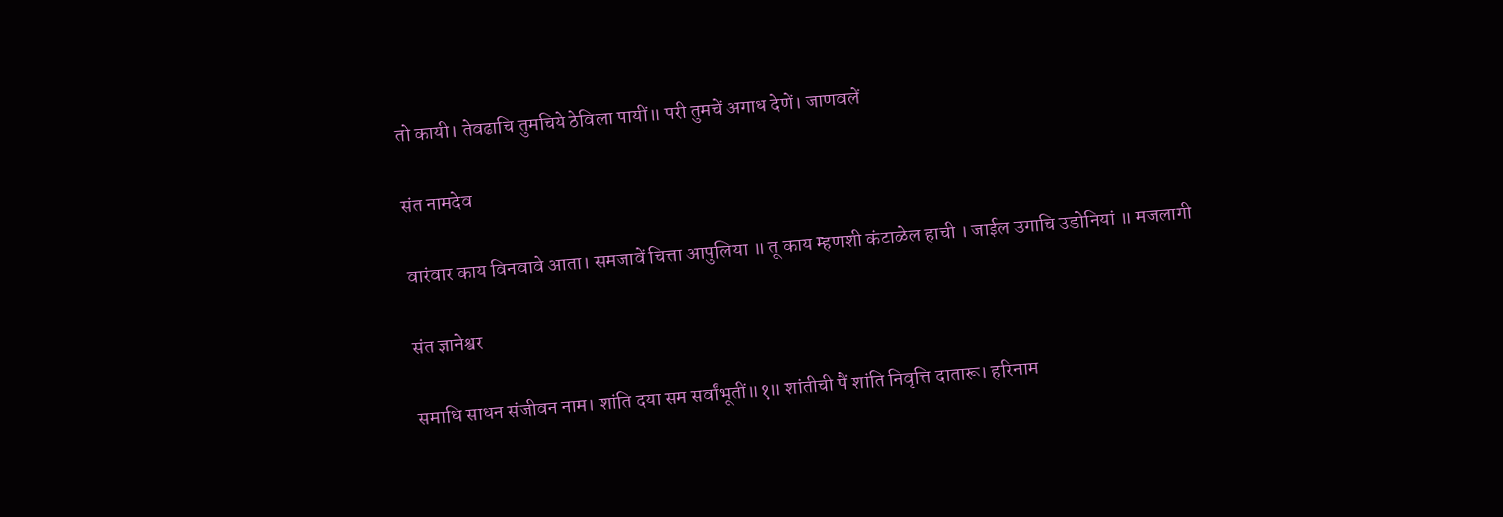तो कायी। तेवढाचि तुमचिये ठेविला पायीं॥ परी तुमचें अगाध देणें। जाणवलें

संत नामदेव

वारंवार काय विनवावे आता। समजावें चित्ता आपुलिया ॥ तू काय म्हणशी कंटाळेल हाची । जाईल उगाचि उडोनियां ॥ मजलागी

संत ज्ञानेश्वर

समाधि साधन संजीवन नाम। शांति दया सम सर्वांभूतीं॥१॥ शांतीची पैं शांति निवृत्ति दातारू। हरिनाम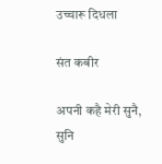उच्चारू दिधला

संत कबीर

अपनी कहै मेरी सुनै, सुनि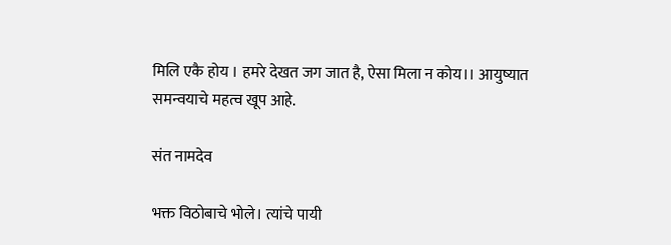मिलि एकै होय । हमरे देखत जग जात है, ऐसा मिला न कोय।। आयुष्यात समन्वयाचे महत्व खूप आहे.

संत नामदेव

भक्त विठोबाचे भोले। त्यांचे पायी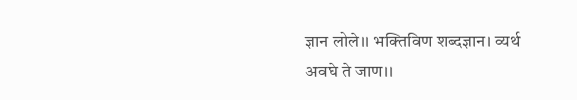ज्ञान लोले।। भक्तिविण शब्दज्ञान। व्यर्थ अवघे ते जाण।।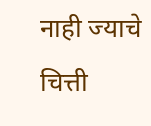नाही ज्याचे चित्ती